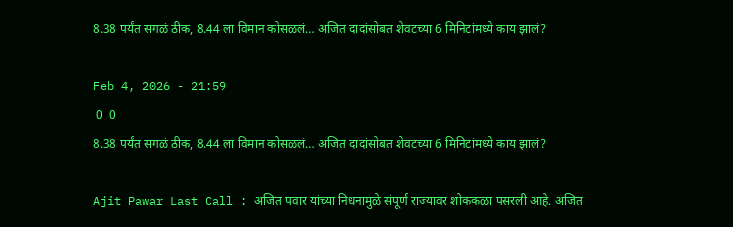8.38 पर्यंत सगळं ठीक, 8.44 ला विमान कोसळलं… अजित दादांसोबत शेवटच्या 6 मिनिटांमध्ये काय झालं?

Feb 4, 2026 - 21:59
 0  0
8.38 पर्यंत सगळं ठीक, 8.44 ला विमान कोसळलं… अजित दादांसोबत शेवटच्या 6 मिनिटांमध्ये काय झालं?

Ajit Pawar Last Call : अजित पवार यांच्या निधनामुळे संपूर्ण राज्यावर शोककळा पसरली आहे. अजित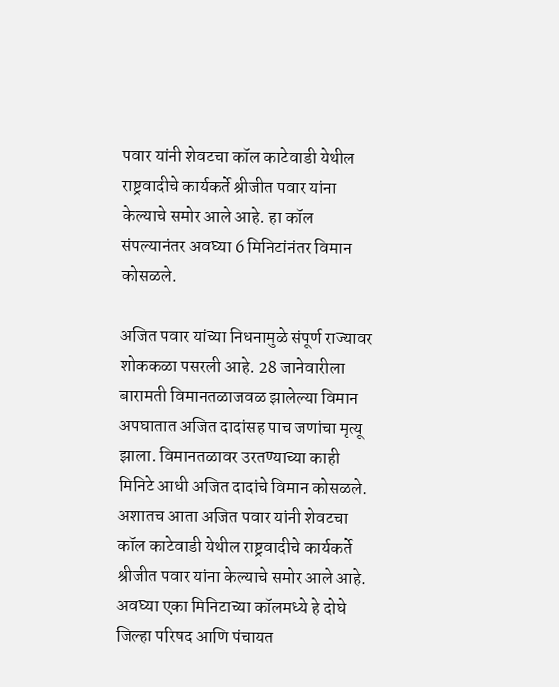पवार यांनी शेवटचा कॉल काटेवाडी येथील राष्ट्रवादीचे कार्यकर्ते श्रीजीत पवार यांना केल्याचे समोर आले आहे. हा कॉल संपल्यानंतर अवघ्या 6 मिनिटांनंतर विमान कोसळले.

अजित पवार यांच्या निधनामुळे संपूर्ण राज्यावर शोककळा पसरली आहे. 28 जानेवारीला बारामती विमानतळाजवळ झालेल्या विमान अपघातात अजित दादांसह पाच जणांचा मृत्यू झाला. विमानतळावर उरतण्याच्या काही मिनिटे आधी अजित दादांचे विमान कोसळले. अशातच आता अजित पवार यांनी शेवटचा कॉल काटेवाडी येथील राष्ट्रवादीचे कार्यकर्ते श्रीजीत पवार यांना केल्याचे समोर आले आहे. अवघ्या एका मिनिटाच्या कॉलमध्ये हे दोघे जिल्हा परिषद आणि पंचायत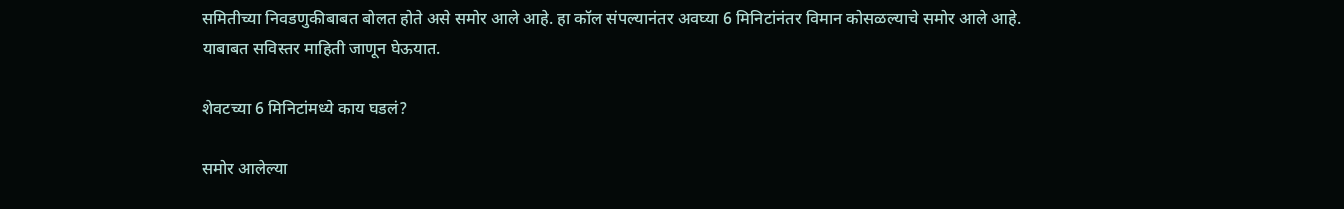समितीच्या निवडणुकीबाबत बोलत होते असे समोर आले आहे. हा कॉल संपल्यानंतर अवघ्या 6 मिनिटांनंतर विमान कोसळल्याचे समोर आले आहे. याबाबत सविस्तर माहिती जाणून घेऊयात.

शेवटच्या 6 मिनिटांमध्ये काय घडलं?

समोर आलेल्या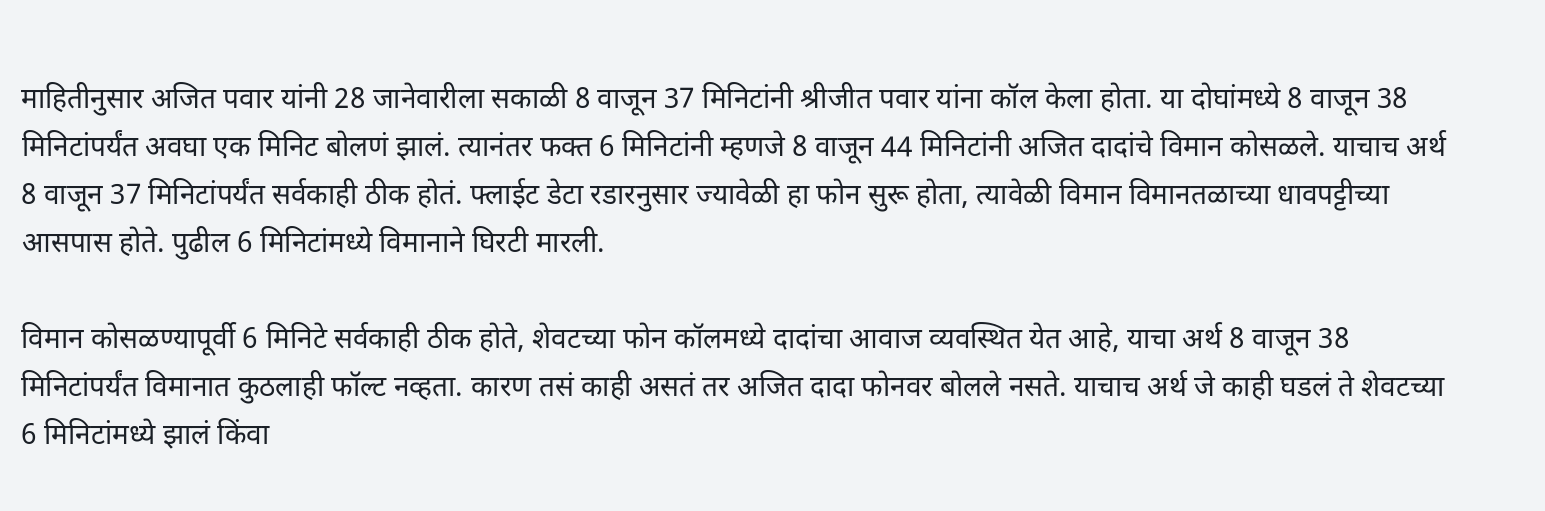माहितीनुसार अजित पवार यांनी 28 जानेवारीला सकाळी 8 वाजून 37 मिनिटांनी श्रीजीत पवार यांना कॉल केला होता. या दोघांमध्ये 8 वाजून 38 मिनिटांपर्यंत अवघा एक मिनिट बोलणं झालं. त्यानंतर फक्त 6 मिनिटांनी म्हणजे 8 वाजून 44 मिनिटांनी अजित दादांचे विमान कोसळले. याचाच अर्थ 8 वाजून 37 मिनिटांपर्यंत सर्वकाही ठीक होतं. फ्लाईट डेटा रडारनुसार ज्यावेळी हा फोन सुरू होता, त्यावेळी विमान विमानतळाच्या धावपट्टीच्या आसपास होते. पुढील 6 मिनिटांमध्ये विमानाने घिरटी मारली.

विमान कोसळण्यापूर्वी 6 मिनिटे सर्वकाही ठीक होते, शेवटच्या फोन कॉलमध्ये दादांचा आवाज व्यवस्थित येत आहे, याचा अर्थ 8 वाजून 38 मिनिटांपर्यंत विमानात कुठलाही फॉल्ट नव्हता. कारण तसं काही असतं तर अजित दादा फोनवर बोलले नसते. याचाच अर्थ जे काही घडलं ते शेवटच्या 6 मिनिटांमध्ये झालं किंवा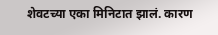शेवटच्या एका मिनिटात झालं. कारण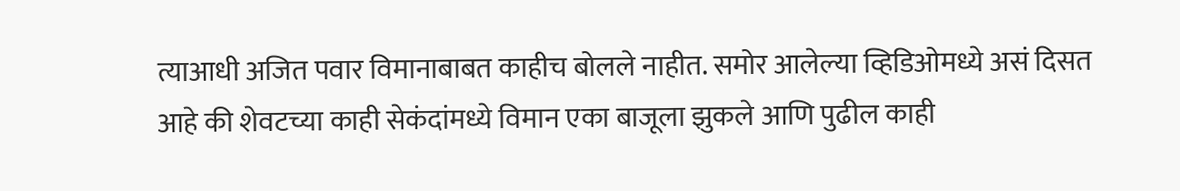त्याआधी अजित पवार विमानाबाबत काहीच बोलले नाहीत. समोर आलेल्या व्हिडिओमध्ये असं दिसत आहे की शेवटच्या काही सेकंदांमध्ये विमान एका बाजूला झुकले आणि पुढील काही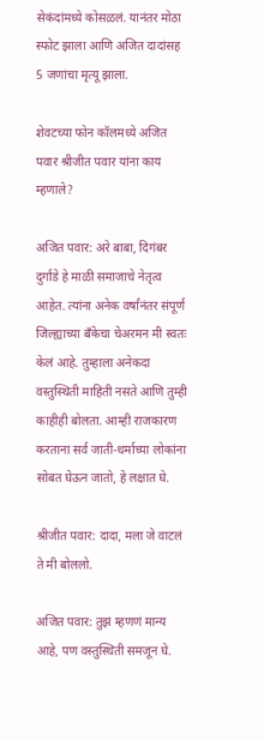सेकंदांमध्ये कोसळलं. यानंतर मोठा स्फोट झाला आणि अजित दादांसह 5 जणांचा मृत्यू झाला.

शेवटच्या फोन कॉलमध्ये अजित पवार श्रीजीत पवार यांना काय म्हणाले?

अजित पवार: अरे बाबा, दिगंबर दुर्गाडे हे माळी समाजाचे नेतृत्व आहेत. त्यांना अनेक वर्षांनंतर संपूर्ण जिल्ह्याच्या बँकेचा चेअरमन मी स्वतः केलं आहे. तुम्हाला अनेकदा वस्तुस्थिती माहिती नसते आणि तुम्ही काहीही बोलता. आम्ही राजकारण करताना सर्व जाती-धर्माच्या लोकांना सोबत घेऊन जातो, हे लक्षात घे.

श्रीजीत पवार: दादा, मला जे वाटलं ते मी बोललो.

अजित पवार: तुझं म्हणणं मान्य आहे, पण वस्तुस्थिती समजून घे.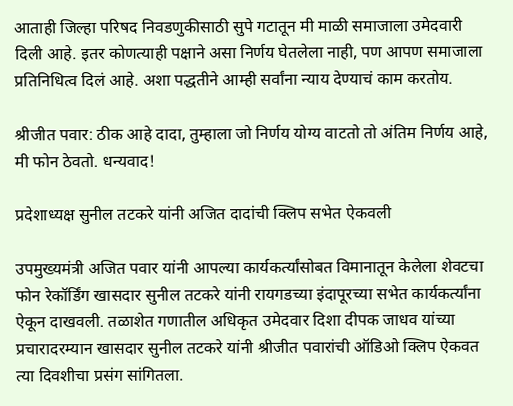आताही जिल्हा परिषद निवडणुकीसाठी सुपे गटातून मी माळी समाजाला उमेदवारी दिली आहे. इतर कोणत्याही पक्षाने असा निर्णय घेतलेला नाही, पण आपण समाजाला प्रतिनिधित्व दिलं आहे. अशा पद्धतीने आम्ही सर्वांना न्याय देण्याचं काम करतोय.

श्रीजीत पवार: ठीक आहे दादा, तुम्हाला जो निर्णय योग्य वाटतो तो अंतिम निर्णय आहे, मी फोन ठेवतो. धन्यवाद!

प्रदेशाध्यक्ष सुनील तटकरे यांनी अजित दादांची क्लिप सभेत ऐकवली

उपमुख्यमंत्री अजित पवार यांनी आपल्या कार्यकर्त्यांसोबत विमानातून केलेला शेवटचा फोन रेकॉर्डिंग खासदार सुनील तटकरे यांनी रायगडच्या इंदापूरच्या सभेत कार्यकर्त्यांना ऐकून दाखवली. तळाशेत गणातील अधिकृत उमेदवार दिशा दीपक जाधव यांच्या प्रचारादरम्यान खासदार सुनील तटकरे यांनी श्रीजीत पवारांची ऑडिओ क्लिप ऐकवत त्या दिवशीचा प्रसंग सांगितला.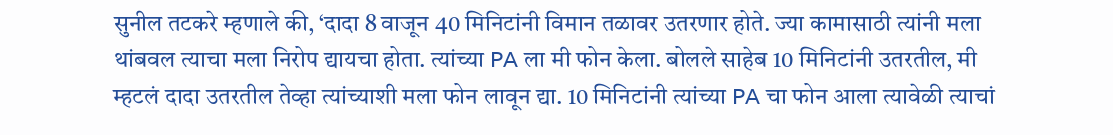सुनील तटकरे म्हणाले की, ‘दादा 8 वाजून 40 मिनिटांनी विमान तळावर उतरणार होते. ज्या कामासाठी त्यांनी मला थांबवल त्याचा मला निरोप द्यायचा होता. त्यांच्या PA ला मी फोन केला. बोलले साहेब 10 मिनिटांनी उतरतील, मी म्हटलं दादा उतरतील तेव्हा त्यांच्याशी मला फोन लावून द्या. 10 मिनिटांनी त्यांच्या PA चा फोन आला त्यावेळी त्याचां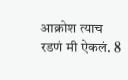आक्रोश त्याच रडणं मी ऐकलं. 8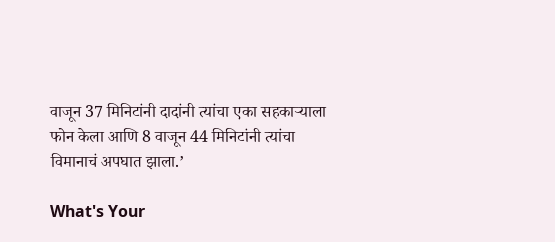वाजून 37 मिनिटांनी दादांनी त्यांचा एका सहकाऱ्याला फोन केला आणि 8 वाजून 44 मिनिटांनी त्यांचा विमानाचं अपघात झाला.’

What's Your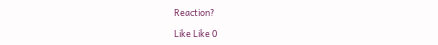Reaction?

Like Like 0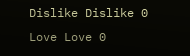Dislike Dislike 0
Love Love 0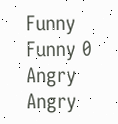Funny Funny 0
Angry Angry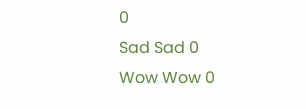0
Sad Sad 0
Wow Wow 0